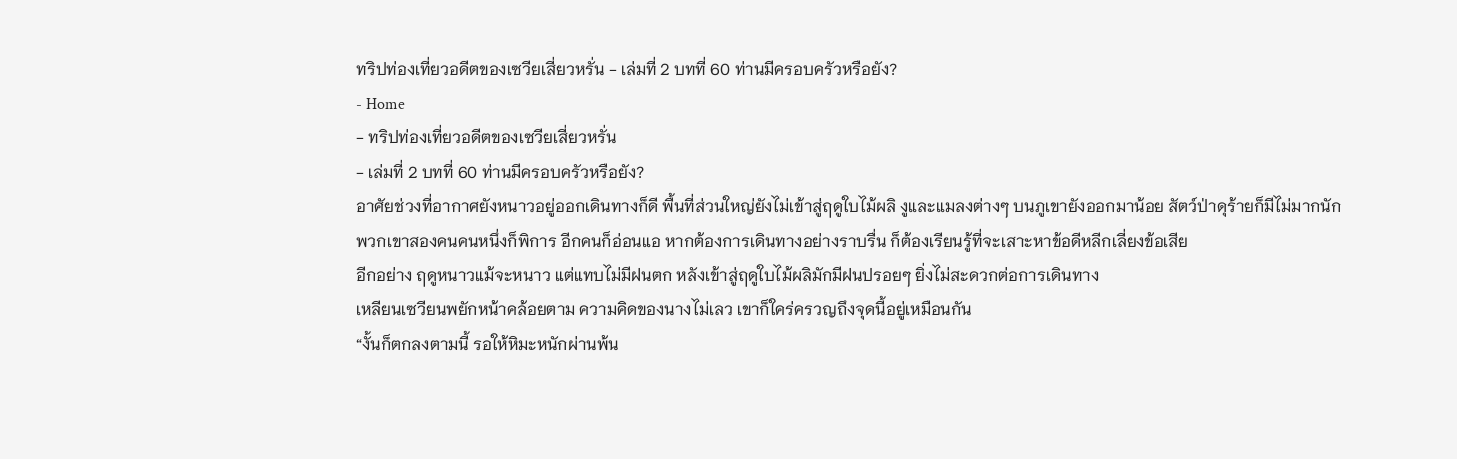ทริปท่องเที่ยวอดีตของเซวียเสี่ยวหรั่น - เล่มที่ 2 บทที่ 60 ท่านมีครอบครัวหรือยัง?
- Home
- ทริปท่องเที่ยวอดีตของเซวียเสี่ยวหรั่น
- เล่มที่ 2 บทที่ 60 ท่านมีครอบครัวหรือยัง?
อาศัยช่วงที่อากาศยังหนาวอยู่ออกเดินทางก็ดี พื้นที่ส่วนใหญ่ยังไม่เข้าสู่ฤดูใบไม้ผลิ งูและแมลงต่างๆ บนภูเขายังออกมาน้อย สัตว์ป่าดุร้ายก็มีไม่มากนัก
พวกเขาสองคนคนหนึ่งก็พิการ อีกคนก็อ่อนแอ หากต้องการเดินทางอย่างราบรื่น ก็ต้องเรียนรู้ที่จะเสาะหาข้อดีหลีกเลี่ยงข้อเสีย
อีกอย่าง ฤดูหนาวแม้จะหนาว แต่แทบไม่มีฝนตก หลังเข้าสู่ฤดูใบไม้ผลิมักมีฝนปรอยๆ ยิ่งไม่สะดวกต่อการเดินทาง
เหลียนเซวียนพยักหน้าคล้อยตาม ความคิดของนางไม่เลว เขาก็ใคร่ครวญถึงจุดนี้อยู่เหมือนกัน
“งั้นก็ตกลงตามนี้ รอให้หิมะหนักผ่านพ้น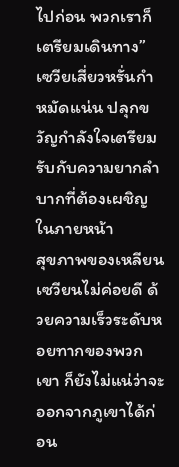ไปก่อน พวกเราก็เตรียมเดินทาง” เซวียเสี่ยวหรั่นกำหมัดแน่น ปลุกขวัญกำลังใจเตรียมรับกับความยากลำบากที่ต้องเผชิญในภายหน้า
สุขภาพของเหลียนเซวียนไม่ค่อยดี ด้วยความเร็วระดับหอยทากของพวกเขา ก็ยังไม่แน่ว่าจะออกจากภูเขาได้ก่อน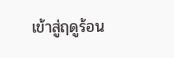เข้าสู่ฤดูร้อน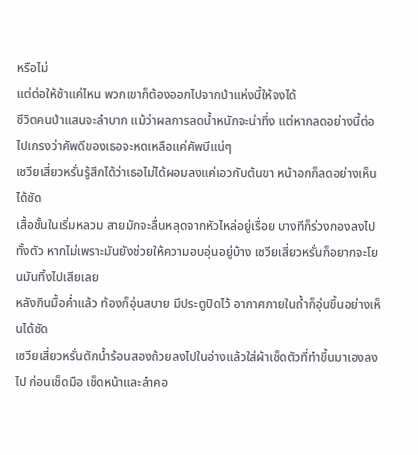หรือไม่
แต่ต่อให้ช้าแค่ไหน พวกเขาก็ต้องออกไปจากป่าแห่งนี้ให้จงได้
ชีวิตคนป่าแสนจะลำบาก แม้ว่าผลการลดน้ำหนักจะน่าทึ่ง แต่หากลดอย่างนี้ต่อไปเกรงว่าคัพดีของเธอจะหดเหลือแค่คัพบีแน่ๆ
เซวียเสี่ยวหรั่นรู้สึกได้ว่าเธอไม่ได้ผอมลงแค่เอวกับต้นขา หน้าอกก็ลดอย่างเห็นได้ชัด
เสื้อชั้นในเริ่มหลวม สายมักจะลื่นหลุดจากหัวไหล่อยู่เรื่อย บางทีก็ร่วงกองลงไปทั้งตัว หากไม่เพราะมันยังช่วยให้ความอบอุ่นอยู่บ้าง เซวียเสี่ยวหรั่นก็อยากจะโยนมันทิ้งไปเสียเลย
หลังกินมื้อค่ำแล้ว ท้องก็อุ่นสบาย มีประตูปิดไว้ อากาศภายในถ้ำก็อุ่นขึ้นอย่างเห็นได้ชัด
เซวียเสี่ยวหรั่นตักน้ำร้อนสองถ้วยลงไปในอ่างแล้วใส่ผ้าเช็ดตัวที่ทำขึ้นมาเองลงไป ก่อนเช็ดมือ เช็ดหน้าและลำคอ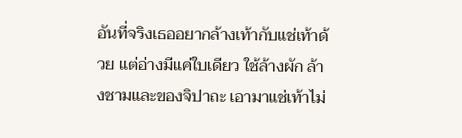อันที่จริงเธออยากล้างเท้ากับแช่เท้าด้วย แต่อ่างมีแค่ใบเดียว ใช้ล้างผัก ล้างชามและของจิปาถะ เอามาแช่เท้าไม่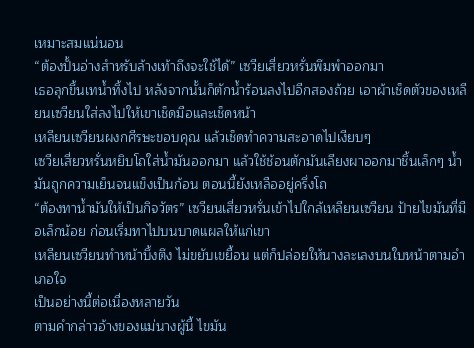เหมาะสมแน่นอน
“ต้องปั้นอ่างสำหรับล้างเท้าถึงจะใช้ได้” เซวียเสี่ยวหรั่นพึมพำออกมา
เธอลุกขึ้นเทน้ำทิ้งไป หลังจากนั้นก็ตักน้ำร้อนลงไปอีกสองถ้วย เอาผ้าเช็ดตัวของเหลียนเซวียนใส่ลงไปให้เขาเช็ดมือและเช็ดหน้า
เหลียนเซวียนผงกศีรษะขอบคุณ แล้วเช็ดทำความสะอาดไปเงียบๆ
เซวียเสี่ยวหรั่นหยิบโถใส่น้ำมันออกมา แล้วใช้ช้อนตักมันเลียงผาออกมาชิ้นเล็กๆ น้ำมันถูกความเย็นจนแข็งเป็นก้อน ตอนนี้ยังเหลืออยู่ครึ่งโถ
“ต้องทาน้ำมันให้เป็นกิจวัตร” เซวียนเสี่ยวหรั่นเข้าไปใกล้เหลียนเซวียน ป้ายไขมันที่มือเล็กน้อย ก่อนเริ่มทาไปบนบาดแผลให้แก่เขา
เหลียนเซวียนทำหน้าบึ้งตึง ไม่ขยับเขยื้อน แต่ก็ปล่อยให้นางละเลงบนใบหน้าตามอำเภอใจ
เป็นอย่างนี้ต่อเนื่องหลายวัน
ตามคำกล่าวอ้างของแม่นางผู้นี้ ไขมัน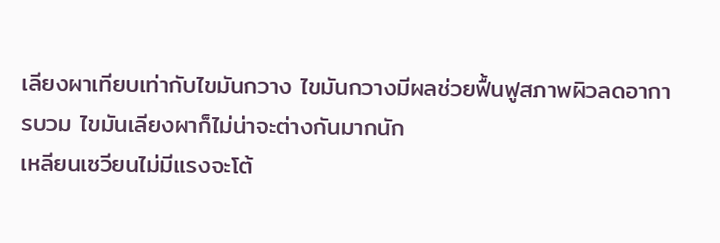เลียงผาเทียบเท่ากับไขมันกวาง ไขมันกวางมีผลช่วยฟื้นฟูสภาพผิวลดอาการบวม ไขมันเลียงผาก็ไม่น่าจะต่างกันมากนัก
เหลียนเซวียนไม่มีแรงจะโต้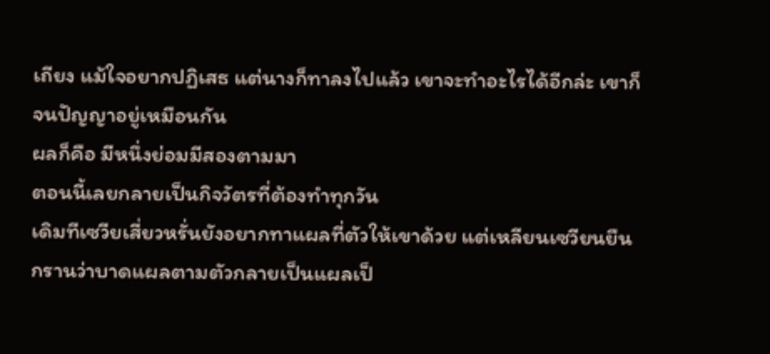เถียง แม้ใจอยากปฏิเสธ แต่นางก็ทาลงไปแล้ว เขาจะทำอะไรได้อีกล่ะ เขาก็จนปัญญาอยู่เหมือนกัน
ผลก็คือ มีหนึ่งย่อมมีสองตามมา
ตอนนี้เลยกลายเป็นกิจวัตรที่ต้องทำทุกวัน
เดิมทีเซวียเสี่ยวหรั่นยังอยากทาแผลที่ตัวให้เขาด้วย แต่เหลียนเซวียนยืนกรานว่าบาดแผลตามตัวกลายเป็นแผลเป็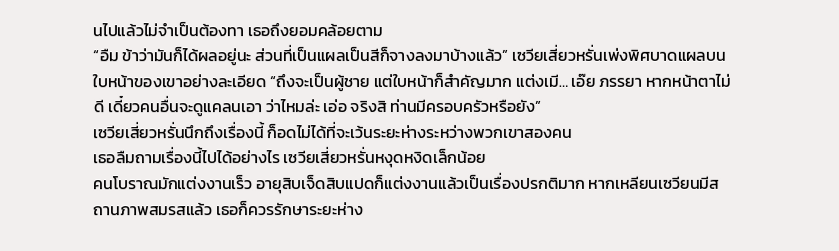นไปแล้วไม่จำเป็นต้องทา เธอถึงยอมคล้อยตาม
“อืม ข้าว่ามันก็ได้ผลอยู่นะ ส่วนที่เป็นแผลเป็นสีก็จางลงมาบ้างแล้ว” เซวียเสี่ยวหรั่นเพ่งพิศบาดแผลบนใบหน้าของเขาอย่างละเอียด “ถึงจะเป็นผู้ชาย แต่ใบหน้าก็สำคัญมาก แต่งเมี… เอ๊ย ภรรยา หากหน้าตาไม่ดี เดี๋ยวคนอื่นจะดูแคลนเอา ว่าไหมล่ะ เอ่อ จริงสิ ท่านมีครอบครัวหรือยัง”
เซวียเสี่ยวหรั่นนึกถึงเรื่องนี้ ก็อดไม่ได้ที่จะเว้นระยะห่างระหว่างพวกเขาสองคน
เธอลืมถามเรื่องนี้ไปได้อย่างไร เซวียเสี่ยวหรั่นหงุดหงิดเล็กน้อย
คนโบราณมักแต่งงานเร็ว อายุสิบเจ็ดสิบแปดก็แต่งงานแล้วเป็นเรื่องปรกติมาก หากเหลียนเซวียนมีสถานภาพสมรสแล้ว เธอก็ควรรักษาระยะห่าง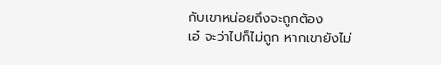กับเขาหน่อยถึงจะถูกต้อง
เอ๋ จะว่าไปก็ไม่ถูก หากเขายังไม่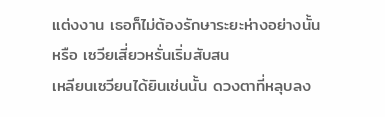แต่งงาน เธอก็ไม่ต้องรักษาระยะห่างอย่างนั้นหรือ เซวียเสี่ยวหรั่นเริ่มสับสน
เหลียนเซวียนได้ยินเช่นนั้น ดวงตาที่หลุบลง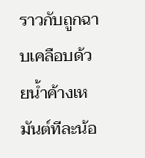ราวกับถูกฉาบเคลือบด้วยน้ำค้างเหมันต์ทีละน้อ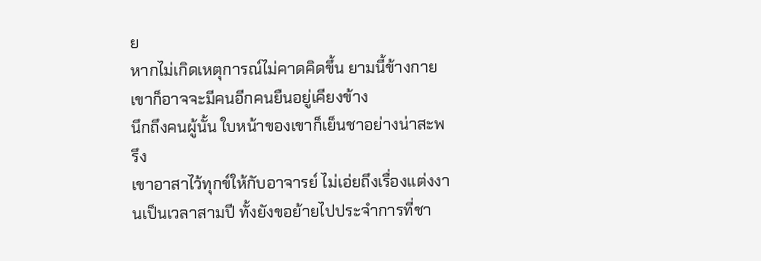ย
หากไม่เกิดเหตุการณ์ไม่คาดคิดขึ้น ยามนี้ข้างกายเขาก็อาจจะมีคนอีกคนยืนอยู่เคียงข้าง
นึกถึงคนผู้นั้น ใบหน้าของเขาก็เย็นชาอย่างน่าสะพรึง
เขาอาสาไว้ทุกข์ให้กับอาจารย์ ไม่เอ่ยถึงเรื่องแต่งงานเป็นเวลาสามปี ทั้งยังขอย้ายไปประจำการที่ชา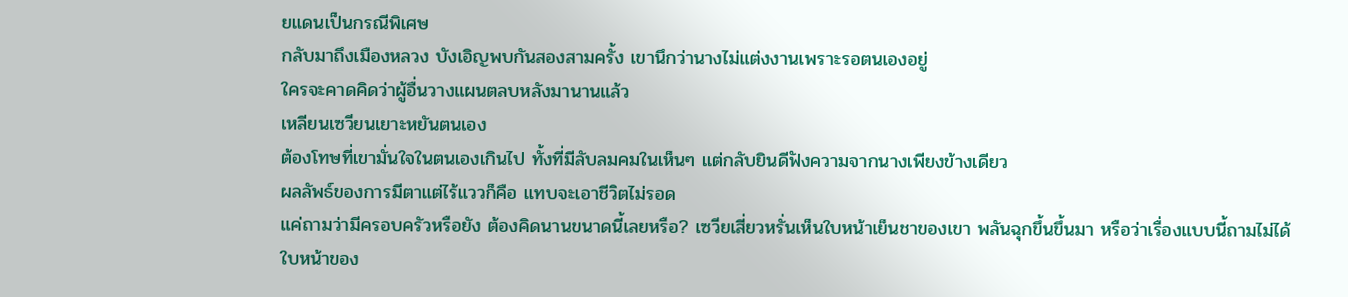ยแดนเป็นกรณีพิเศษ
กลับมาถึงเมืองหลวง บังเอิญพบกันสองสามครั้ง เขานึกว่านางไม่แต่งงานเพราะรอตนเองอยู่
ใครจะคาดคิดว่าผู้อื่นวางแผนตลบหลังมานานแล้ว
เหลียนเซวียนเยาะหยันตนเอง
ต้องโทษที่เขามั่นใจในตนเองเกินไป ทั้งที่มีลับลมคมในเห็นๆ แต่กลับยินดีฟังความจากนางเพียงข้างเดียว
ผลลัพธ์ของการมีตาแต่ไร้แววก็คือ แทบจะเอาชีวิตไม่รอด
แค่ถามว่ามีครอบครัวหรือยัง ต้องคิดนานขนาดนี้เลยหรือ? เซวียเสี่ยวหรั่นเห็นใบหน้าเย็นชาของเขา พลันฉุกขึ้นขึ้นมา หรือว่าเรื่องแบบนี้ถามไม่ได้
ใบหน้าของ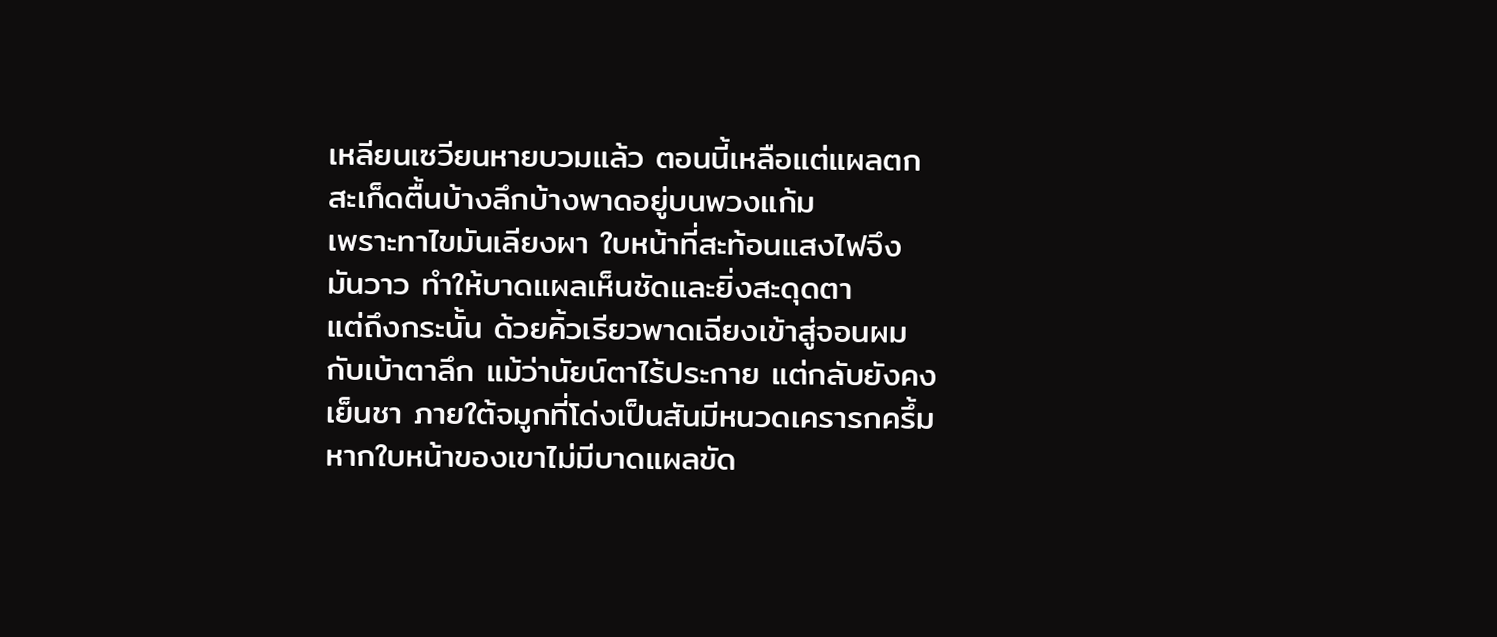เหลียนเซวียนหายบวมแล้ว ตอนนี้เหลือแต่แผลตกสะเก็ดตื้นบ้างลึกบ้างพาดอยู่บนพวงแก้ม
เพราะทาไขมันเลียงผา ใบหน้าที่สะท้อนแสงไฟจึงมันวาว ทำให้บาดแผลเห็นชัดและยิ่งสะดุดตา
แต่ถึงกระนั้น ด้วยคิ้วเรียวพาดเฉียงเข้าสู่จอนผม กับเบ้าตาลึก แม้ว่านัยน์ตาไร้ประกาย แต่กลับยังคงเย็นชา ภายใต้จมูกที่โด่งเป็นสันมีหนวดเครารกครึ้ม
หากใบหน้าของเขาไม่มีบาดแผลขัด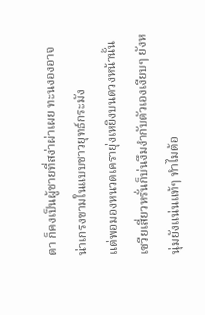ตา ก็คงเป็นผู้ชายที่สง่าผ่าเผย ทะนงองอาจ น่าเกรงขามในแบบชาวยุทธ์กระมัง
แต่พอมองหนวดเครายุ่งเหยิงบนดวงหน้านั้น เซวียเสี่ยวหรั่นก็บ่นงึมงำกับตัวเองเงียบๆ ยังหนุ่มยังแน่นแท้ๆ ทำไมต้อ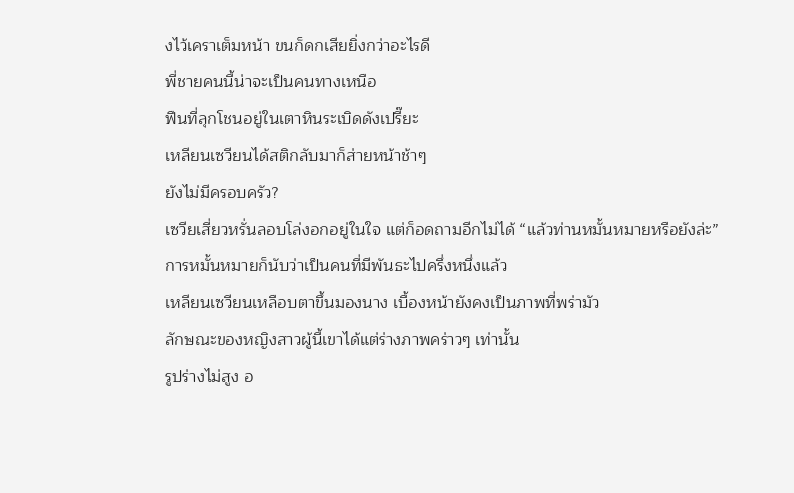งไว้เคราเต็มหน้า ขนก็ดกเสียยิ่งกว่าอะไรดี
พี่ชายคนนี้น่าจะเป็นคนทางเหนือ
ฟืนที่ลุกโชนอยู่ในเตาหินระเบิดดังเปรี๊ยะ
เหลียนเซวียนได้สติกลับมาก็ส่ายหน้าช้าๆ
ยังไม่มีครอบครัว?
เซวียเสี่ยวหรั่นลอบโล่งอกอยู่ในใจ แต่ก็อดถามอีกไม่ได้ “แล้วท่านหมั้นหมายหรือยังล่ะ”
การหมั้นหมายก็นับว่าเป็นคนที่มีพันธะไปครึ่งหนึ่งแล้ว
เหลียนเซวียนเหลือบตาขึ้นมองนาง เบื้องหน้ายังคงเป็นภาพที่พร่ามัว
ลักษณะของหญิงสาวผู้นี้เขาได้แต่ร่างภาพคร่าวๆ เท่านั้น
รูปร่างไม่สูง อ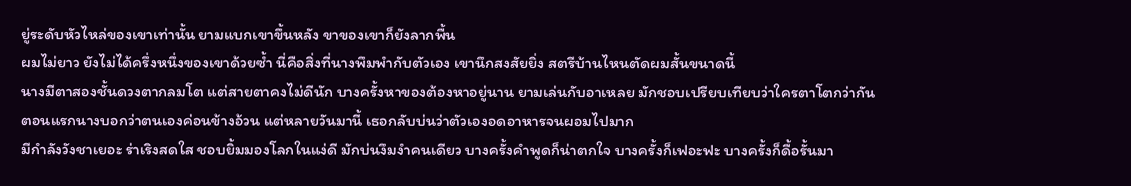ยู่ระดับหัวไหล่ของเขาเท่านั้น ยามแบกเขาขึ้นหลัง ขาของเขาก็ยังลากพื้น
ผมไม่ยาว ยังไม่ได้ครึ่งหนึ่งของเขาด้วยซ้ำ นี่คือสิ่งที่นางพึมพำกับตัวเอง เขานึกสงสัยยิ่ง สตรีบ้านไหนตัดผมสั้นขนาดนี้
นางมีตาสองชั้นดวงตากลมโต แต่สายตาคงไม่ดีนัก บางครั้งหาของต้องหาอยู่นาน ยามเล่นกับอาเหลย มักชอบเปรียบเทียบว่าใครตาโตกว่ากัน
ตอนแรกนางบอกว่าตนเองค่อนข้างอ้วน แต่หลายวันมานี้ เธอกลับบ่นว่าตัวเองอดอาหารจนผอมไปมาก
มีกำลังวังชาเยอะ ร่าเริงสดใส ชอบยิ้มมองโลกในแง่ดี มักบ่นงึมงำคนเดียว บางครั้งคำพูดก็น่าตกใจ บางครั้งก็เฟอะฟะ บางครั้งก็ดื้อรั้นมา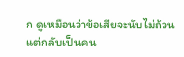ก ดูเหมือนว่าข้อเสียจะนับไม่ถ้วน
แต่กลับเป็นคน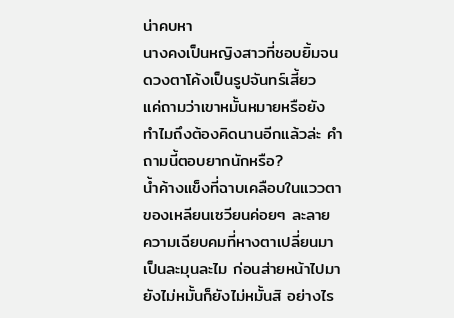น่าคบหา
นางคงเป็นหญิงสาวที่ชอบยิ้มจนดวงตาโค้งเป็นรูปจันทร์เสี้ยว
แค่ถามว่าเขาหมั้นหมายหรือยัง ทำไมถึงต้องคิดนานอีกแล้วล่ะ คำถามนี้ตอบยากนักหรือ?
น้ำค้างแข็งที่ฉาบเคลือบในแววตาของเหลียนเซวียนค่อยๆ ละลาย ความเฉียบคมที่หางตาเปลี่ยนมาเป็นละมุนละไม ก่อนส่ายหน้าไปมา
ยังไม่หมั้นก็ยังไม่หมั้นสิ อย่างไร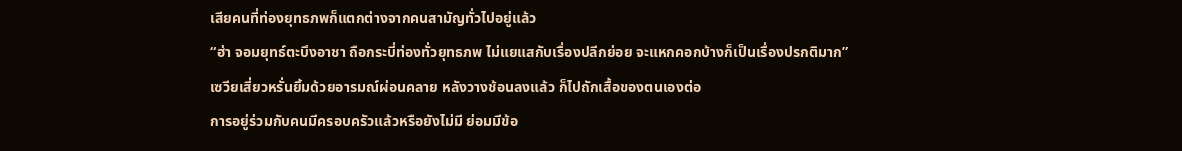เสียคนที่ท่องยุทธภพก็แตกต่างจากคนสามัญทั่วไปอยู่แล้ว
“ฮ่า จอมยุทธ์ตะบึงอาชา ถือกระบี่ท่องทั่วยุทธภพ ไม่แยแสกับเรื่องปลีกย่อย จะแหกคอกบ้างก็เป็นเรื่องปรกติมาก”
เซวียเสี่ยวหรั่นยิ้มด้วยอารมณ์ผ่อนคลาย หลังวางช้อนลงแล้ว ก็ไปถักเสื้อของตนเองต่อ
การอยู่ร่วมกับคนมีครอบครัวแล้วหรือยังไม่มี ย่อมมีข้อ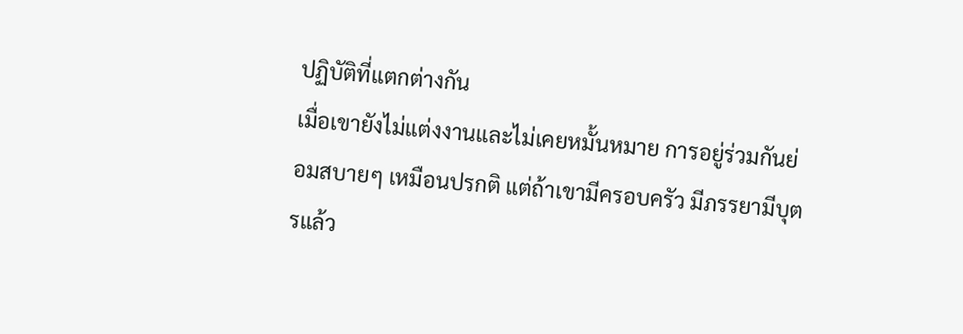ปฏิบัติที่แตกต่างกัน
เมื่อเขายังไม่แต่งงานและไม่เคยหมั้นหมาย การอยู่ร่วมกันย่อมสบายๆ เหมือนปรกติ แต่ถ้าเขามีครอบครัว มีภรรยามีบุตรแล้ว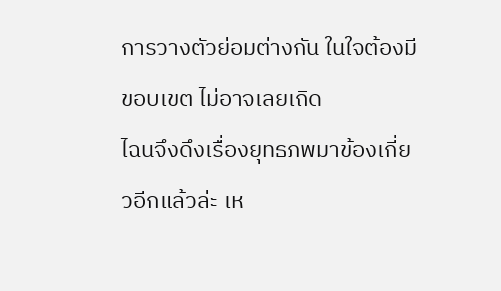การวางตัวย่อมต่างกัน ในใจต้องมีขอบเขต ไม่อาจเลยเถิด
ไฉนจึงดึงเรื่องยุทธภพมาข้องเกี่ยวอีกแล้วล่ะ เห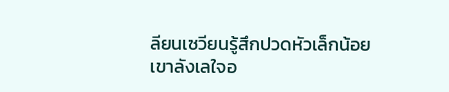ลียนเซวียนรู้สึกปวดหัวเล็กน้อย
เขาลังเลใจอ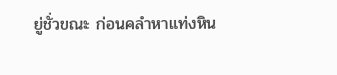ยู่ชั่วขณะ ก่อนคลำหาแท่งหิน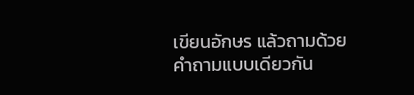เขียนอักษร แล้วถามด้วยคำถามแบบเดียวกัน